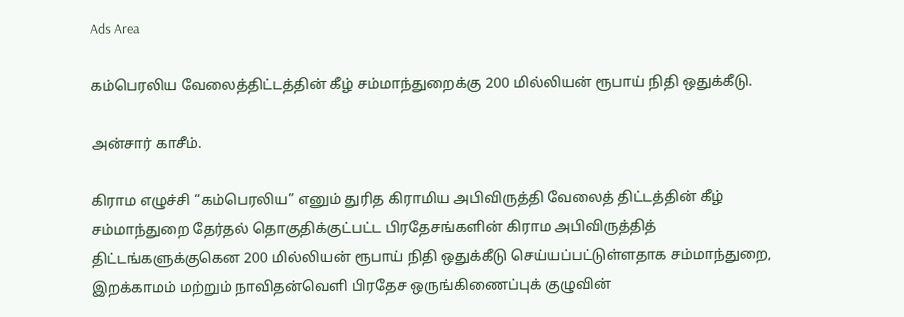Ads Area

கம்பெரலிய வேலைத்திட்டத்தின் கீழ் சம்மாந்துறைக்கு 200 மில்லியன் ரூபாய் நிதி ஒதுக்கீடு.

அன்சார் காசீம்.

கிராம எழுச்சி “கம்பெரலிய” எனும் துரித கிராமிய அபிவிருத்தி வேலைத் திட்டத்தின் கீழ் சம்மாந்துறை தேர்தல் தொகுதிக்குட்பட்ட பிரதேசங்களின் கிராம அபிவிருத்தித் திட்டங்களுக்குகென 200 மில்லியன் ரூபாய் நிதி ஒதுக்கீடு செய்யப்பட்டுள்ளதாக சம்மாந்துறை, இறக்காமம் மற்றும் நாவிதன்வெளி பிரதேச ஒருங்கிணைப்புக் குழுவின்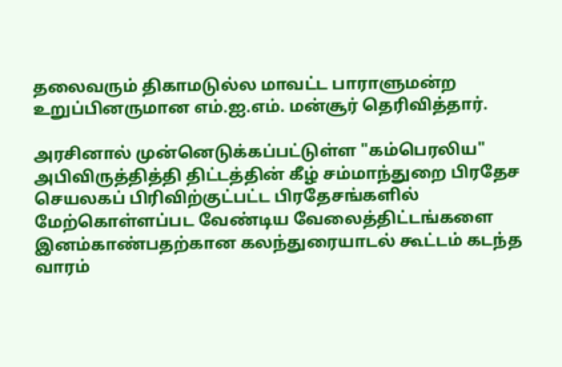தலைவரும் திகாமடுல்ல மாவட்ட பாராளுமன்ற உறுப்பினருமான எம்.ஐ.எம். மன்சூர் தெரிவித்தார்.

அரசினால் முன்னெடுக்கப்பட்டுள்ள "கம்பெரலிய" அபிவிருத்தித்தி திட்டத்தின் கீழ் சம்மாந்துறை பிரதேச செயலகப் பிரிவிற்குட்பட்ட பிரதேசங்களில் மேற்கொள்ளப்பட வேண்டிய வேலைத்திட்டங்களை இனம்காண்பதற்கான கலந்துரையாடல் கூட்டம் கடந்த வாரம்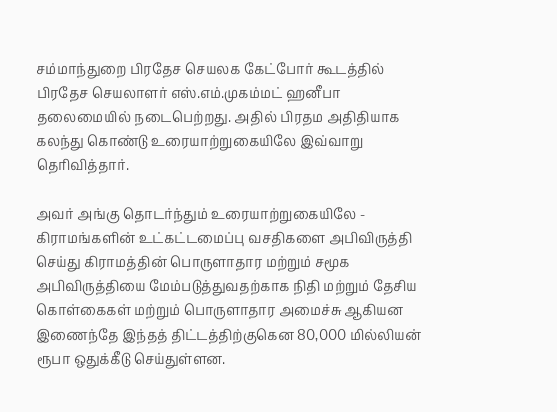சம்மாந்துறை பிரதேச செயலக கேட்போர் கூடத்தில் பிரதேச செயலாளர் எஸ்.எம்.முகம்மட் ஹனீபா தலைமையில் நடைபெற்றது. அதில் பிரதம அதிதியாக கலந்து கொண்டு உரையாற்றுகையிலே இவ்வாறு தெரிவித்தார்.

அவர் அங்கு தொடர்ந்தும் உரையாற்றுகையிலே - கிராமங்களின் உட்கட்டமைப்பு வசதிகளை அபிவிருத்தி செய்து கிராமத்தின் பொருளாதார மற்றும் சமூக அபிவிருத்தியை மேம்படுத்துவதற்காக நிதி மற்றும் தேசிய கொள்கைகள் மற்றும் பொருளாதார அமைச்சு ஆகியன இணைந்தே இந்தத் திட்டத்திற்குகென 80,000 மில்லியன் ரூபா ஒதுக்கீடு செய்துள்ளன.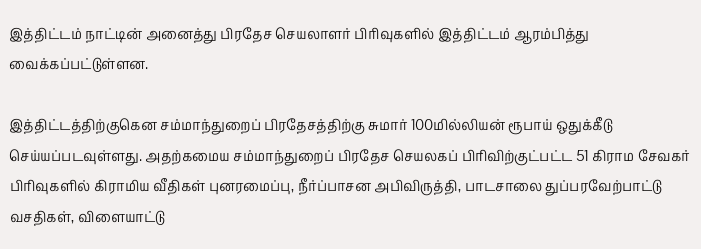இத்திட்டம் நாட்டின் அனைத்து பிரதேச செயலாளர் பிரிவுகளில் இத்திட்டம் ஆரம்பித்து வைக்கப்பட்டுள்ளன.

இத்திட்டத்திற்குகென சம்மாந்துறைப் பிரதேசத்திற்கு சுமார் 100மில்லியன் ரூபாய் ஒதுக்கீடு செய்யப்படவுள்ளது. அதற்கமைய சம்மாந்துறைப் பிரதேச செயலகப் பிரிவிற்குட்பட்ட 51 கிராம சேவகர் பிரிவுகளில் கிராமிய வீதிகள் புனரமைப்பு, நீர்ப்பாசன அபிவிருத்தி, பாடசாலை துப்பரவேற்பாட்டு வசதிகள், விளையாட்டு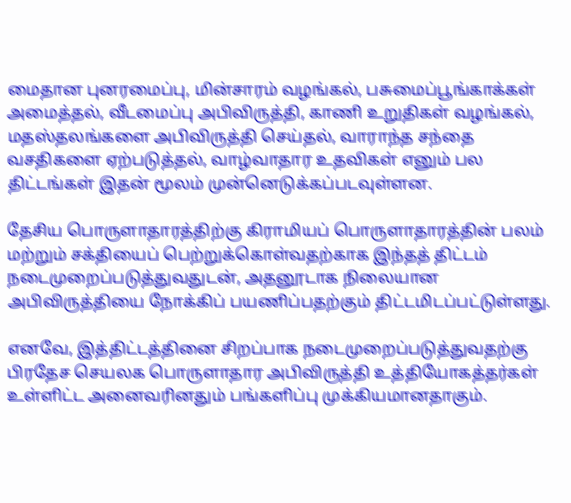மைதான புனரமைப்பு, மின்சாரம் வழங்கல், பசுமைப்பூங்காக்கள் அமைத்தல், வீடமைப்பு அபிவிருத்தி, காணி உறுதிகள் வழங்கல், மதஸ்தலங்களை அபிவிருத்தி செய்தல், வாராந்த சந்தை வசதிகளை ஏற்படுத்தல், வாழ்வாதார உதவிகள் எனும் பல திட்டங்கள் இதன் மூலம் முன்னெடுக்கப்படவுள்ளன.

தேசிய பொருளாதாரத்திற்கு கிராமியப் பொருளாதாரத்தின் பலம் மற்றும் சக்தியைப் பெற்றுக்கொள்வதற்காக இந்தத் திட்டம் நடைமுறைப்படுத்துவதுடன், அதனூடாக நிலையான அபிவிருத்தியை நோக்கிப் பயணிப்பதற்கும் திட்டமிடப்பட்டுள்ளது.

எனவே, இத்திட்டத்தினை சிறப்பாக நடைமுறைப்படுத்துவதற்கு பிரதேச செயலக பொருளாதார அபிவிருத்தி உத்தியோகத்தர்கள் உள்ளிட்ட அனைவரினதும் பங்களிப்பு முக்கியமானதாகும்.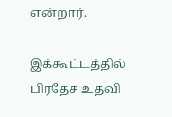என்றார்.

இக்கூட்டத்தில் பிரதேச உதவி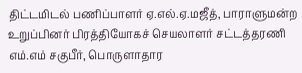திட்டமிடல் பணிப்பாளர் ஏ.எல்.ஏ.மஜீத், பாராளுமன்ற உறுப்பினர் பிரத்தியோகச் செயலாளர் சட்டத்தரணி எம்.எம் சகுபீர், பொருளாதார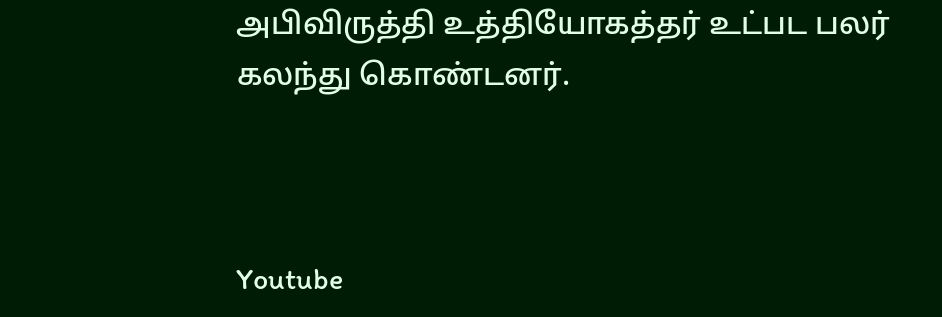அபிவிருத்தி உத்தியோகத்தர் உட்பட பலர் கலந்து கொண்டனர்.



Youtube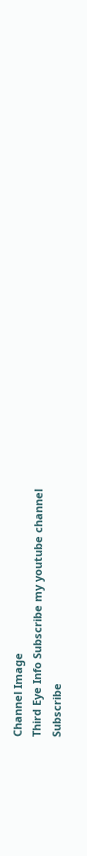Channel Image
Third Eye Info Subscribe my youtube channel
Subscribe